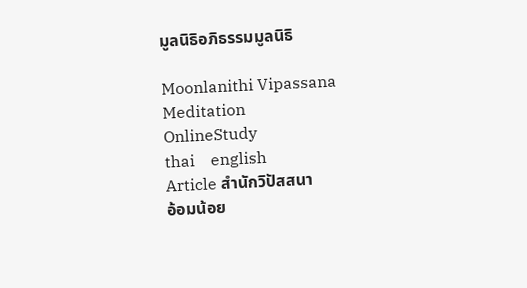มูลนิธิอภิธรรมมูลนิธิ

Moonlanithi Vipassana
Meditation
OnlineStudy
thai    english
Article สำนักวิปัสสนา
อ้อมน้อย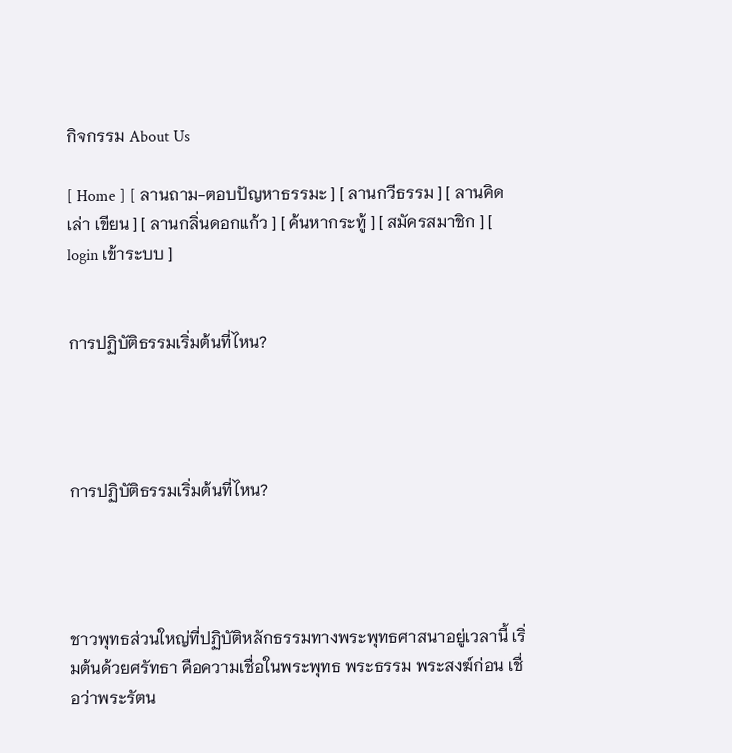กิจกรรม About Us

[ Home ] [ ลานถาม-ตอบปัญหาธรรมะ ] [ ลานกวีธรรม ] [ ลานคิด เล่า เขียน ] [ ลานกลิ่นดอกแก้ว ] [ ค้นหากระทู้ ] [ สมัครสมาชิก ] [ login เข้าระบบ ]


การปฏิบัติธรรมเริ่มต้นที่ไหน?




การปฏิบัติธรรมเริ่มต้นที่ไหน?




ชาวพุทธส่วนใหญ่ที่ปฏิบัติหลักธรรมทางพระพุทธศาสนาอยู่เวลานี้ เริ่มต้นด้วยศรัทธา คือความเชื่อในพระพุทธ พระธรรม พระสงฆ์ก่อน เชื่อว่าพระรัตน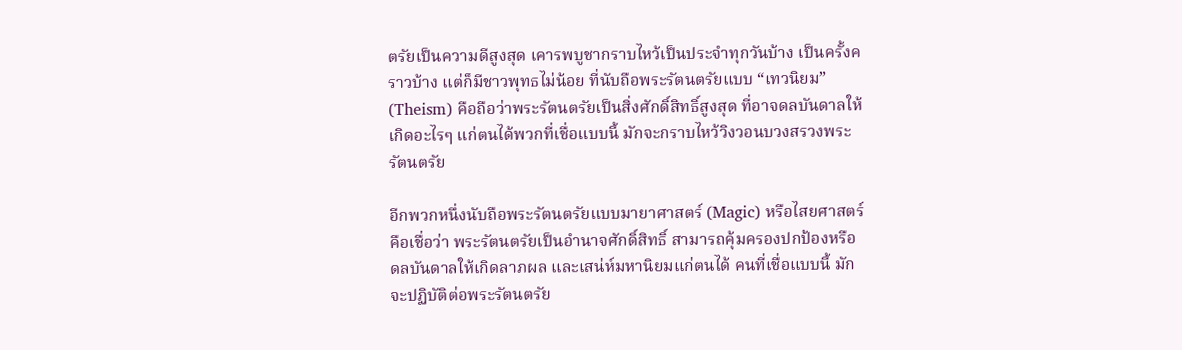ตรัยเป็นความดีสูงสุด เคารพบูชากราบไหว้เป็นประจำทุกวันบ้าง เป็นครั้งคราวบ้าง แต่ก็มีชาวพุทธไม่น้อย ที่นับถือพระรัตนตรัยแบบ “เทวนิยม” (Theism) คือถือว่าพระรัตนตรัยเป็นสิ่งศักดิ์สิทธิ์สูงสุด ที่อาจดลบันดาลให้เกิดอะไรๆ แก่ตนได้พวกที่เชื่อแบบนี้ มักจะกราบไหว้วิงวอนบวงสรวงพระรัตนตรัย

อีกพวกหนึ่งนับถือพระรัตนตรัยแบบมายาศาสตร์ (Magic) หรือไสยศาสตร์ คือเชื่อว่า พระรัตนตรัยเป็นอำนาจศักดิ์สิทธิ์ สามารถคุ้มครองปกป้องหรือดลบันดาลให้เกิดลาภผล และเสน่ห์มหานิยมแก่ตนได้ คนที่เชื่อแบบนี้ มักจะปฏิบัติต่อพระรัตนตรัย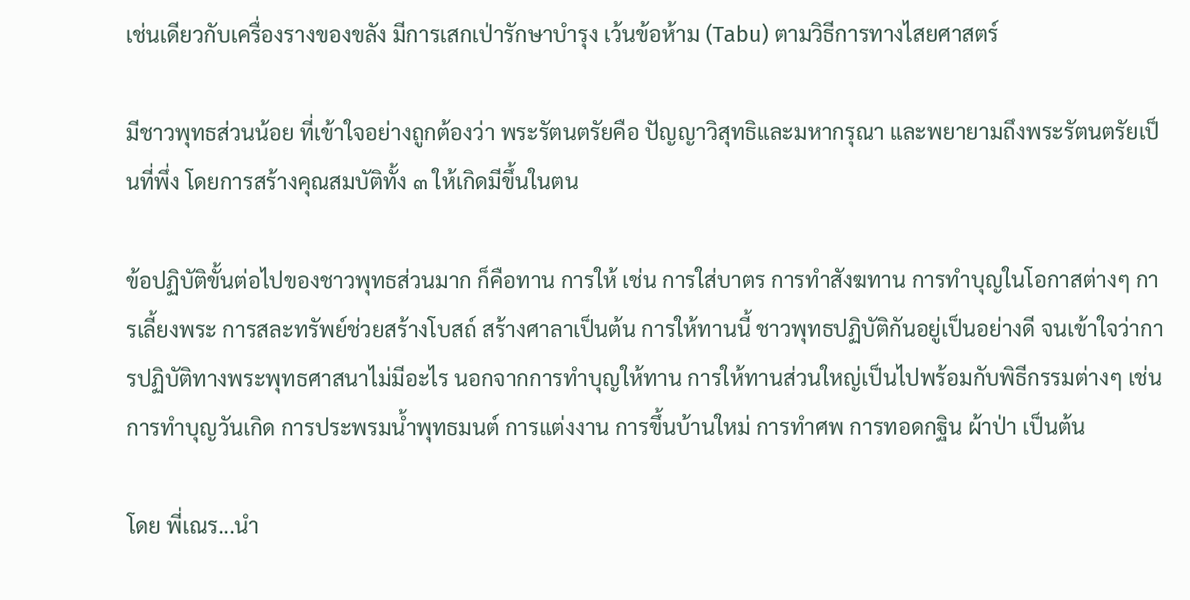เช่นเดียวกับเครื่องรางของขลัง มีการเสกเป่ารักษาบำรุง เว้นข้อห้าม (Tabu) ตามวิธีการทางไสยศาสตร์

มีชาวพุทธส่วนน้อย ที่เข้าใจอย่างถูกต้องว่า พระรัตนตรัยคือ ปัญญาวิสุทธิและมหากรุณา และพยายามถึงพระรัตนตรัยเป็นที่พึ่ง โดยการสร้างคุณสมบัติทั้ง ๓ ให้เกิดมีขึ้นในตน

ข้อปฏิบัติขั้นต่อไปของชาวพุทธส่วนมาก ก็คือทาน การให้ เช่น การใส่บาตร การทำสังฆทาน การทำบุญในโอกาสต่างๆ การเลี้ยงพระ การสละทรัพย์ช่วยสร้างโบสถ์ สร้างศาลาเป็นต้น การให้ทานนี้ ชาวพุทธปฏิบัติกันอยู่เป็นอย่างดี จนเข้าใจว่าการปฏิบัติทางพระพุทธศาสนาไม่มีอะไร นอกจากการทำบุญให้ทาน การให้ทานส่วนใหญ่เป็นไปพร้อมกับพิธีกรรมต่างๆ เช่น การทำบุญวันเกิด การประพรมน้ำพุทธมนต์ การแต่งงาน การขึ้นบ้านใหม่ การทำศพ การทอดกฐิน ผ้าป่า เป็นต้น

โดย พี่เณร...นำ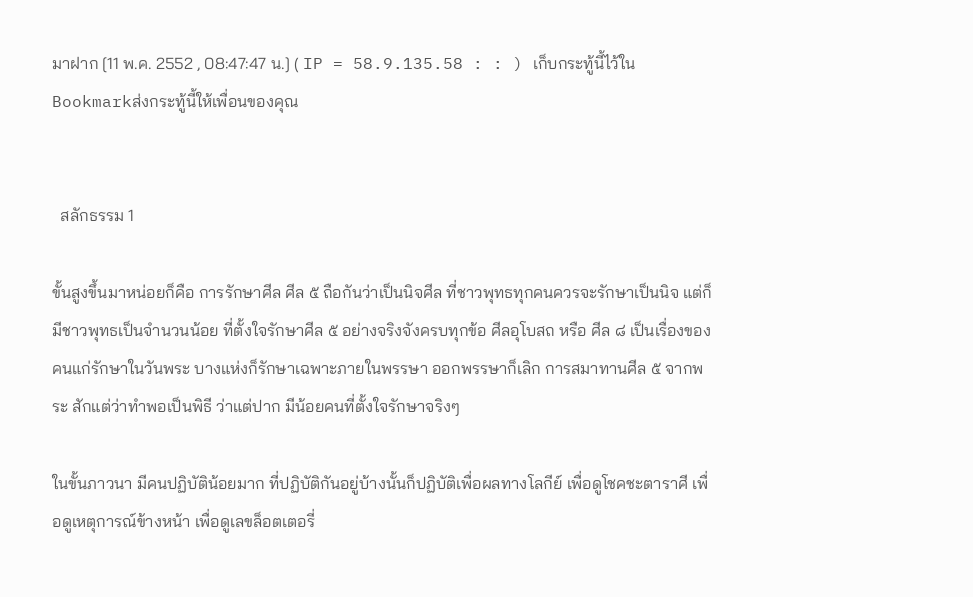มาฝาก [11 พ.ค. 2552 , 08:47:47 น.] ( IP = 58.9.135.58 : : ) เก็บกระทู้นี้ไว้ใน Bookmarkส่งกระทู้นี้ให้เพื่อนของคุณ


  สลักธรรม 1

ขั้นสูงขึ้นมาหน่อยก็คือ การรักษาศีล ศีล ๕ ถือกันว่าเป็นนิจศีล ที่ชาวพุทธทุกคนควรจะรักษาเป็นนิจ แต่ก็มีชาวพุทธเป็นจำนวนน้อย ที่ตั้งใจรักษาศีล ๕ อย่างจริงจังครบทุกข้อ ศีลอุโบสถ หรือ ศีล ๘ เป็นเรื่องของคนแก่รักษาในวันพระ บางแห่งก็รักษาเฉพาะภายในพรรษา ออกพรรษาก็เลิก การสมาทานศีล ๕ จากพระ สักแต่ว่าทำพอเป็นพิธี ว่าแต่ปาก มีน้อยคนที่ตั้งใจรักษาจริงๆ

ในขั้นภาวนา มีคนปฏิบัติน้อยมาก ที่ปฏิบัติกันอยู่บ้างนั้นก็ปฏิบัติเพื่อผลทางโลกีย์ เพื่อดูโชคชะตาราศี เพื่อดูเหตุการณ์ข้างหน้า เพื่อดูเลขล็อตเตอรี่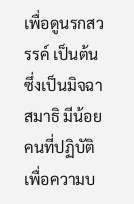เพื่อดูนรกสวรรค์ เป็นต้น ซึ่งเป็นมิจฉาสมาธิ มีน้อยคนที่ปฏิบัติเพื่อความบ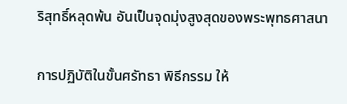ริสุทธิ์หลุดพ้น อันเป็นจุดมุ่งสูงสุดของพระพุทธศาสนา

การปฏิบัติในขั้นศรัทธา พิธีกรรม ให้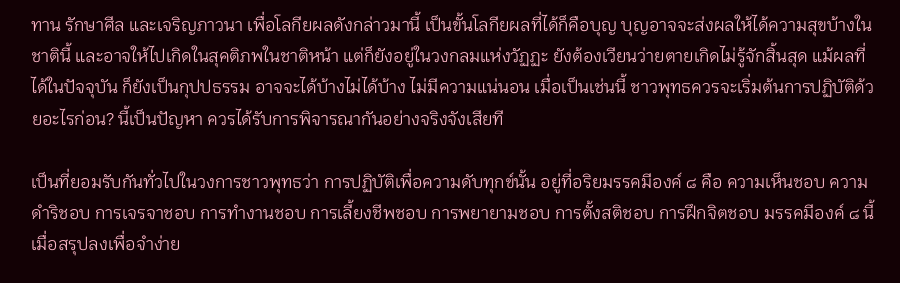ทาน รักษาศีล และเจริญภาวนา เพื่อโลกียผลดังกล่าวมานี้ เป็นขั้นโลกียผลที่ได้ก็คือบุญ บุญอาจจะส่งผลให้ได้ความสุขบ้างในชาตินี้ และอาจให้ไปเกิดในสุคติภพในชาติหน้า แต่ก็ยังอยู่ในวงกลมแห่งวัฏฏะ ยังต้องเวียนว่ายตายเกิดไม่รู้จักสิ้นสุด แม้ผลที่ได้ในปัจจุบัน ก็ยังเป็นกุปปธรรม อาจจะได้บ้างไม่ได้บ้าง ไม่มีความแน่นอน เมื่อเป็นเช่นนี้ ชาวพุทธควรจะเริ่มต้นการปฏิบัติด้วยอะไรก่อน? นี้เป็นปัญหา ควรได้รับการพิจารณากันอย่างจริงจังเสียที

เป็นที่ยอมรับกันทั่วไปในวงการชาวพุทธว่า การปฏิบัติเพื่อความดับทุกข์นั้น อยู่ที่อริยมรรคมีองค์ ๘ คือ ความเห็นชอบ ความดำริชอบ การเจรจาชอบ การทำงานชอบ การเลี้ยงชีพชอบ การพยายามชอบ การตั้งสติชอบ การฝึกจิตชอบ มรรคมีองค์ ๘ นี้ เมื่อสรุปลงเพื่อจำง่าย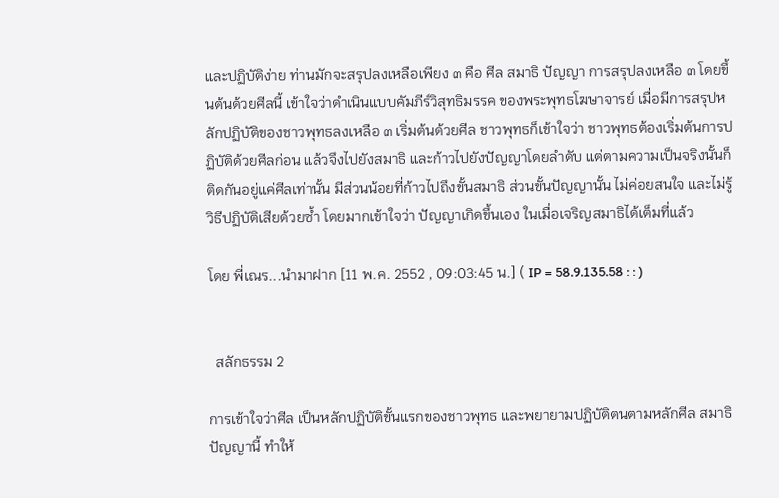และปฏิบัติง่าย ท่านมักจะสรุปลงเหลือเพียง ๓ คือ ศีล สมาธิ ปัญญา การสรุปลงเหลือ ๓ โดยขึ้นต้นด้วยศีลนี้ เข้าใจว่าดำเนินแบบคัมภีร์วิสุทธิมรรค ของพระพุทธโฆษาจารย์ เมื่อมีการสรุปหลักปฏิบัติของชาวพุทธลงเหลือ ๓ เริ่มต้นด้วยศีล ชาวพุทธก็เข้าใจว่า ชาวพุทธต้องเริ่มต้นการปฏิบัติด้วยศีลก่อน แล้วจึงไปยังสมาธิ และก้าวไปยังปัญญาโดยลำดับ แต่ตามความเป็นจริงนั้นก็ติดกันอยู่แค่ศีลเท่านั้น มีส่วนน้อยที่ก้าวไปถึงขั้นสมาธิ ส่วนขั้นปัญญานั้น ไม่ค่อยสนใจ และไม่รู้วิธีปฏิบัติเสียด้วยซ้ำ โดยมากเข้าใจว่า ปัญญาเกิดขึ้นเอง ในเมื่อเจริญสมาธิได้เต็มที่แล้ว

โดย พี่เณร...นำมาฝาก [11 พ.ค. 2552 , 09:03:45 น.] ( IP = 58.9.135.58 : : )


  สลักธรรม 2

การเข้าใจว่าศีล เป็นหลักปฏิบัติขั้นแรกของชาวพุทธ และพยายามปฏิบัติตนตามหลักศีล สมาธิ ปัญญานี้ ทำให้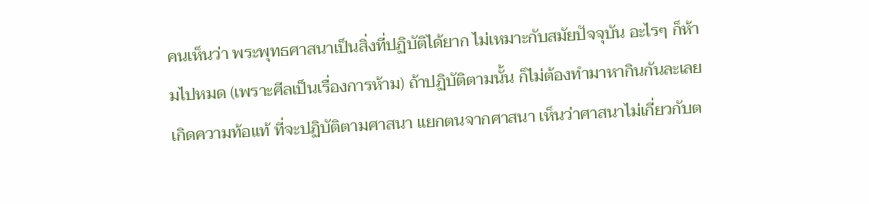คนเห็นว่า พระพุทธศาสนาเป็นสิ่งที่ปฏิบัติได้ยาก ไม่เหมาะกับสมัยปัจจุบัน อะไรๆ ก็ห้ามไปหมด (เพราะศีลเป็นเรื่องการห้าม) ถ้าปฏิบัติตามนั้น ก็ไม่ต้องทำมาหากินกันละเลยเกิดความท้อแท้ ที่จะปฏิบัติตามศาสนา แยกตนจากศาสนา เห็นว่าศาสนาไม่เกี่ยวกับต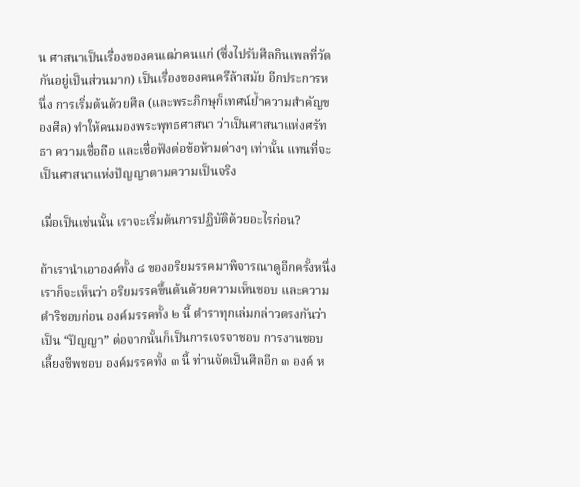น ศาสนาเป็นเรื่องของคนเฒ่าคนแก่ (ซึ่งไปรับศีลกินเพลที่วัดกันอยู่เป็นส่วนมาก) เป็นเรื่องของคนครึล้าสมัย อีกประการหนึ่ง การเริ่มต้นด้วยศีล (และพระภิกษุก็เทศน์ย้ำความสำคัญของศีล) ทำให้คนมองพระพุทธศาสนา ว่าเป็นศาสนาแห่งศรัทธา ความเชื่อถือ และเชื่อฟังต่อข้อห้ามต่างๆ เท่านั้น แทนที่จะเป็นศาสนาแห่งปัญญาตามความเป็นจริง

เมื่อเป็นเช่นนั้น เราจะเริ่มต้นการปฏิบัติด้วยอะไรก่อน?

ถ้าเรานำเอาองค์ทั้ง ๘ ของอริยมรรคมาพิจารณาดูอีกครั้งหนึ่ง เราก็จะเห็นว่า อริยมรรคขึ้นต้นด้วยความเห็นชอบ และความดำริชอบก่อน องค์มรรคทั้ง ๒ นี้ ตำราทุกเล่มกล่าวตรงกันว่าเป็น “ปัญญา” ต่อจากนั้นก็เป็นการเจรจาชอบ การงานชอบ เลี้ยงชีพชอบ องค์มรรคทั้ง ๓ นี้ ท่านจัดเป็นศีลอีก ๓ องค์ ห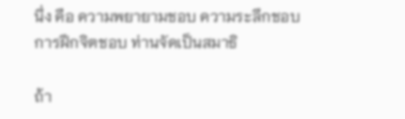นึ่ง คือ ความพยายามชอบ ความระลึกชอบ การฝึกจิตชอบ ท่านจัดเป็นสมาธิ

ถ้า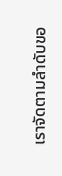เราจัดตามลำดับขอ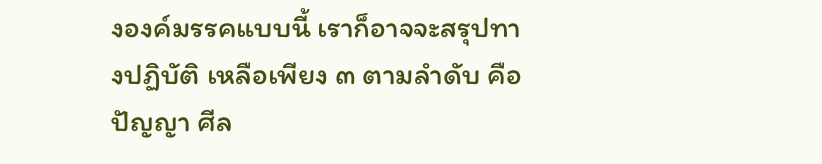งองค์มรรคแบบนี้ เราก็อาจจะสรุปทางปฏิบัติ เหลือเพียง ๓ ตามลำดับ คือ ปัญญา ศีล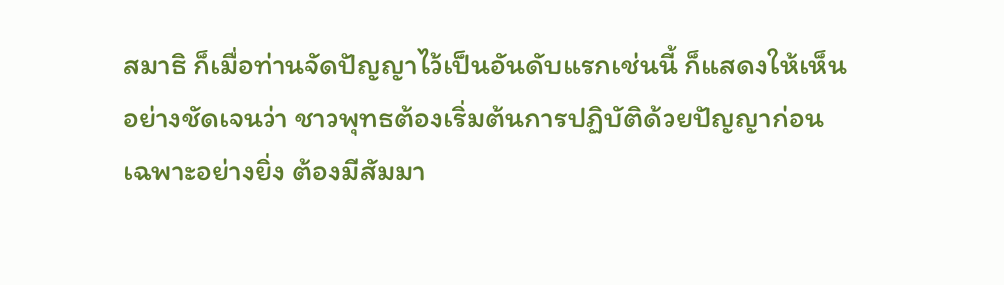สมาธิ ก็เมื่อท่านจัดปัญญาไว้เป็นอันดับแรกเช่นนี้ ก็แสดงให้เห็นอย่างชัดเจนว่า ชาวพุทธต้องเริ่มต้นการปฏิบัติด้วยปัญญาก่อน เฉพาะอย่างยิ่ง ต้องมีสัมมา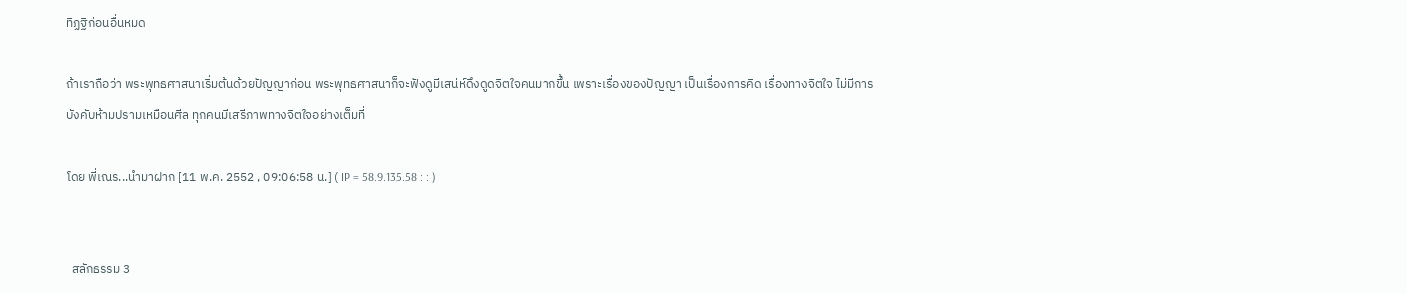ทิฏฐิก่อนอื่นหมด

ถ้าเราถือว่า พระพุทธศาสนาเริ่มต้นด้วยปัญญาก่อน พระพุทธศาสนาก็จะฟังดูมีเสน่ห์ดึงดูดจิตใจคนมากขึ้น เพราะเรื่องของปัญญา เป็นเรื่องการคิด เรื่องทางจิตใจ ไม่มีการบังคับห้ามปรามเหมือนศีล ทุกคนมีเสรีภาพทางจิตใจอย่างเต็มที่

โดย พี่เณร...นำมาฝาก [11 พ.ค. 2552 , 09:06:58 น.] ( IP = 58.9.135.58 : : )


  สลักธรรม 3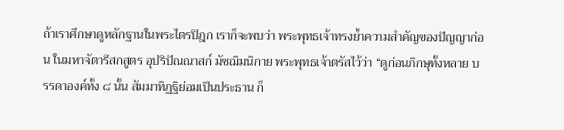ถ้าเราศึกษาดูหลักฐานในพระไตรปิฎก เราก็จะพบว่า พระพุทธเจ้าทรงย้ำความสำคัญของปัญญาก่อน ในมหาจัตารีสกสูตร อุปริปัณณาสก์ มัชฌิมนิกาย พระพุทธเจ้าตรัสไว้ว่า “ดูก่อนภิกษุทั้งหลาย บรรดาองค์ทั้ง ๘ นั้น สัมมาทิฏฐิย่อมเป็นประธาน ก็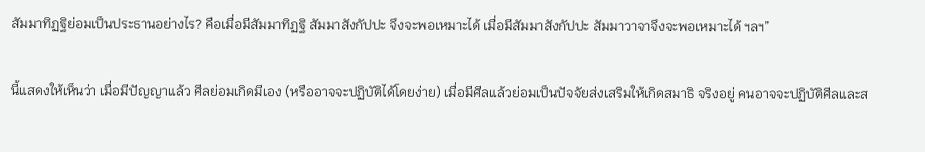สัมมาทิฏฐิย่อมเป็นประธานอย่างไร? คือเมื่อมีสัมมาทิฏฐิ สัมมาสังกัปปะ จึงจะพอเหมาะได้ เมื่อมีสัมมาสังกัปปะ สัมมาวาจาจึงจะพอเหมาะได้ ฯลฯ”

นี้แสดงให้เห็นว่า เมื่อมีปัญญาแล้ว ศีลย่อมเกิดมีเอง (หรืออาจจะปฏิบัติได้โดยง่าย) เมื่อมีศีลแล้วย่อมเป็นปัจจัยส่งเสริมให้เกิดสมาธิ จริงอยู่ คนอาจจะปฏิบัติศีลและส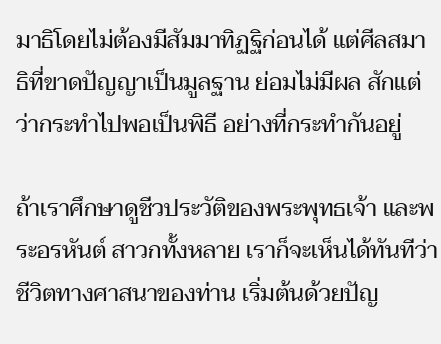มาธิโดยไม่ต้องมีสัมมาทิฏฐิก่อนได้ แต่ศีลสมาธิที่ขาดปัญญาเป็นมูลฐาน ย่อมไม่มีผล สักแต่ว่ากระทำไปพอเป็นพิธี อย่างที่กระทำกันอยู่

ถ้าเราศึกษาดูชีวประวัติของพระพุทธเจ้า และพระอรหันต์ สาวกทั้งหลาย เราก็จะเห็นได้ทันทีว่า ชีวิตทางศาสนาของท่าน เริ่มต้นด้วยปัญ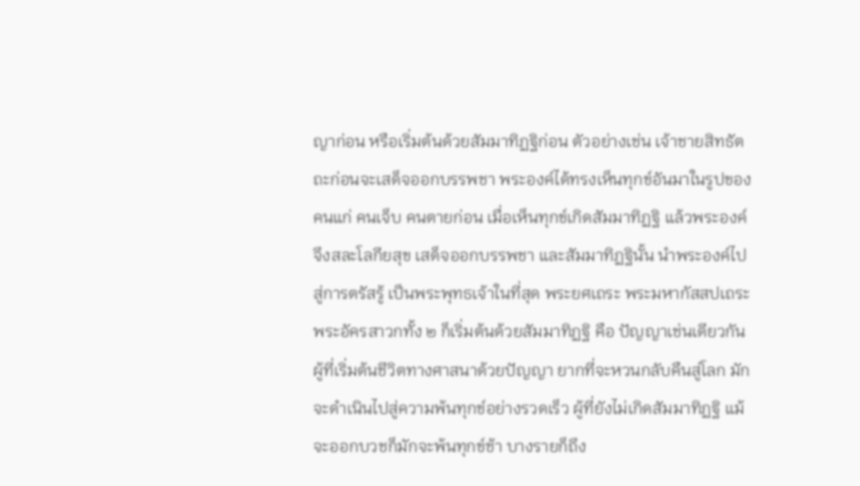ญาก่อน หรือเริ่มต้นด้วยสัมมาทิฏฐิก่อน ตัวอย่างเช่น เจ้าชายสิทธัตถะก่อนจะเสด็จออกบรรพชา พระองค์ได้ทรงเห็นทุกข์อันมาในรูปของคนแก่ คนเจ็บ คนตายก่อน เมื่อเห็นทุกข์เกิดสัมมาทิฏฐิ แล้วพระองค์จึงสละโลกียสุข เสด็จออกบรรพชา และสัมมาทิฏฐินั้น นำพระองค์ไปสู่การตรัสรู้ เป็นพระพุทธเจ้าในที่สุด พระยศเถระ พระมหากัสสปเถระ พระอัครสาวกทั้ง ๒ ก็เริ่มต้นด้วยสัมมาทิฏฐิ คือ ปัญญาเช่นเดียวกัน ผู้ที่เริ่มต้นชีวิตทางศาสนาด้วยปัญญา ยากที่จะหวนกลับคืนสู่โลก มักจะดำเนินไปสู่ความพ้นทุกข์อย่างรวดเร็ว ผู้ที่ยังไม่เกิดสัมมาทิฏฐิ แม้จะออกบวชก็มักจะพ้นทุกข์ช้า บางรายก็ถึง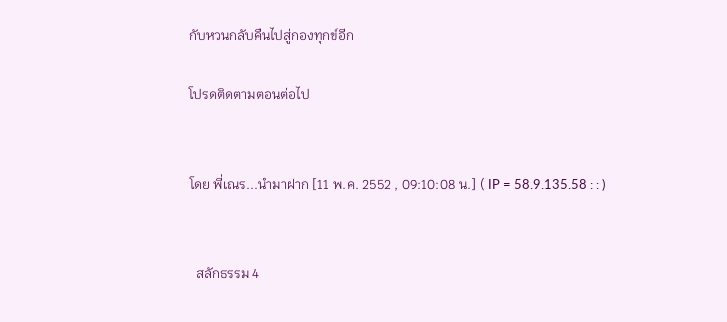กับหวนกลับคืนไปสู่กองทุกข์อีก

โปรดติดตามตอนต่อไป


โดย พี่เณร...นำมาฝาก [11 พ.ค. 2552 , 09:10:08 น.] ( IP = 58.9.135.58 : : )


  สลักธรรม 4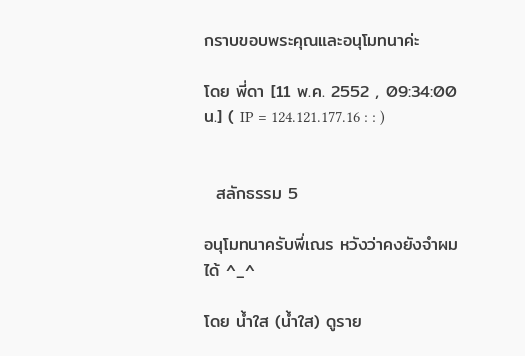กราบขอบพระคุณและอนุโมทนาค่ะ

โดย พี่ดา [11 พ.ค. 2552 , 09:34:00 น.] ( IP = 124.121.177.16 : : )


  สลักธรรม 5

อนุโมทนาครับพี่เณร หวังว่าคงยังจำผมได้ ^_^

โดย น้ำใส (น้ำใส) ดูราย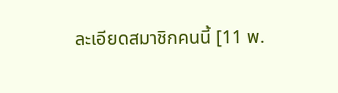ละเอียดสมาชิกคนนี้ [11 พ.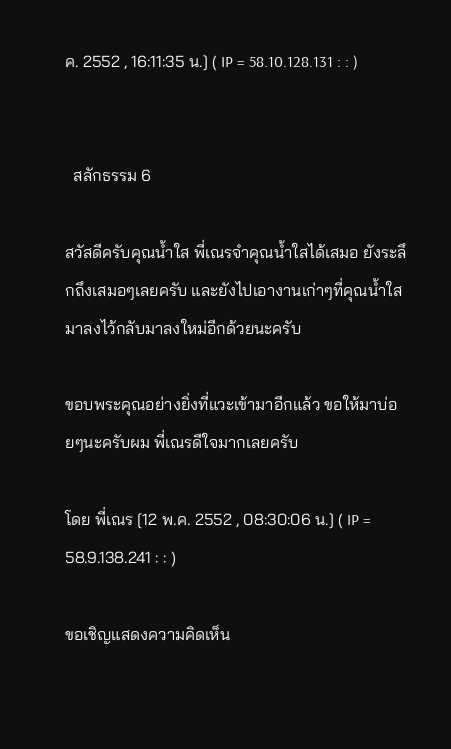ค. 2552 , 16:11:35 น.] ( IP = 58.10.128.131 : : )


  สลักธรรม 6

สวัสดีครับคุณน้ำใส พี่เณรจำคุณน้ำใสได้เสมอ ยังระลึกถึงเสมอๆเลยครับ และยังไปเอางานเก่าๆที่คุณน้ำใสมาลงไว้กลับมาลงใหม่อีกด้วยนะครับ

ขอบพระคุณอย่างยิ่งที่แวะเข้ามาอีกแล้ว ขอให้มาบ่อยๆนะครับผม พี่เณรดีใจมากเลยครับ

โดย พี่เณร [12 พ.ค. 2552 , 08:30:06 น.] ( IP = 58.9.138.241 : : )

ขอเชิญแสดงความคิดเห็น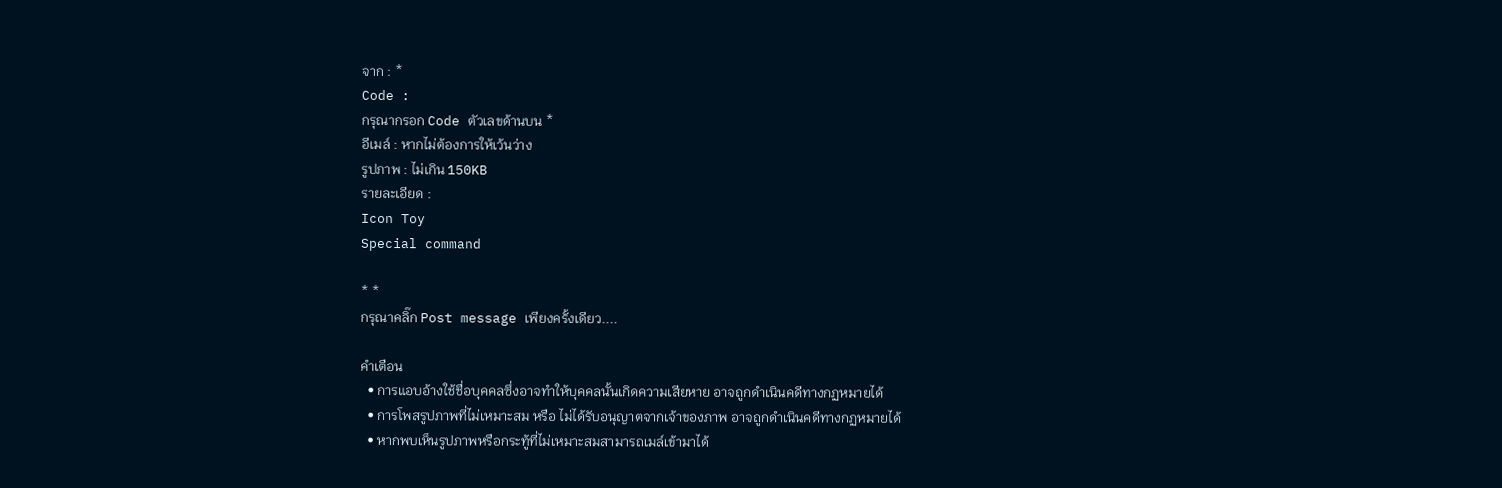จาก : *
Code :
กรุณากรอก Code ตัวเลขด้านบน *
อีเมล์ : หากไม่ต้องการให้เว้นว่าง
รูปภาพ : ไม่เกิน 150KB
รายละเอียด :
Icon Toy
Special command

* *
กรุณาคลิ๊ก Post message เพียงครั้งเดียว....

คำเตือน
  • การแอบอ้างใช้ชื่อบุคคลซึ่งอาจทำให้บุคคลนั้นเกิดความเสียหาย อาจถูกดำเนินคดีทางกฏหมายได้
  • การโพสรูปภาพที่ไม่เหมาะสม หรือ ไม่ได้รับอนุญาตจากเจ้าของภาพ อาจถูกดำเนินคดีทางกฏหมายได้
  • หากพบเห็นรูปภาพหรือกระทู้ที่ไม่เหมาะสมสามารถเมล์เข้ามาได้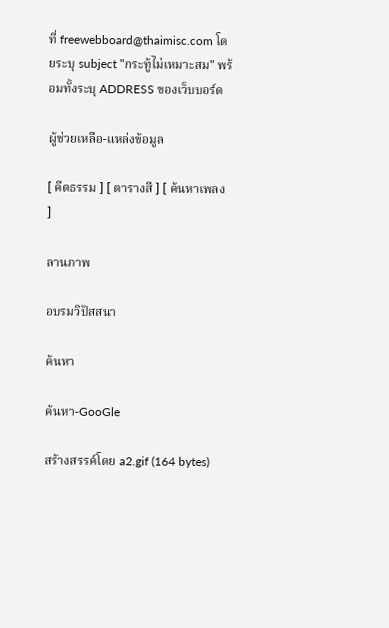ที่ freewebboard@thaimisc.com โดยระบุ subject "กระทู้ไม่เหมาะสม" พร้อมทั้งระบุ ADDRESS ของเว็บบอร์ด

ผู้ช่วยเหลือ-แหล่งข้อมูล

[ คีตธรรม ] [ ตารางสี ] [ ค้นหาเพลง ]

ลานภาพ

อบรมวิปัสสนา

ค้นหา

ค้นหา-GooGle

สร้างสรรค์โดย a2.gif (164 bytes)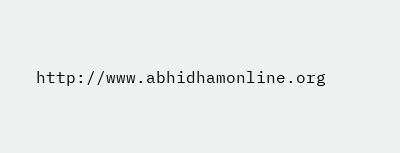http://www.abhidhamonline.org